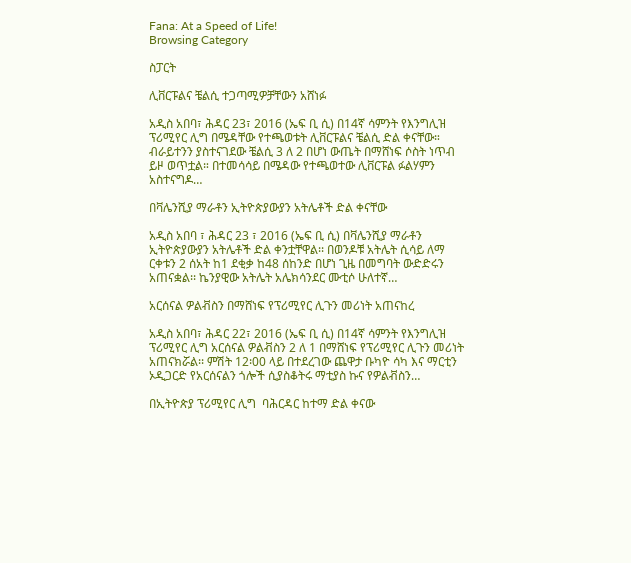Fana: At a Speed of Life!
Browsing Category

ስፓርት

ሊቨርፑልና ቼልሲ ተጋጣሚዎቻቸውን አሸነፉ

አዲስ አበባ፣ ሕዳር 23፣ 2016 (ኤፍ ቢ ሲ) በ14ኛ ሳምንት የእንግሊዝ ፕሪሚየር ሊግ በሜዳቸው የተጫወቱት ሊቨርፑልና ቼልሲ ድል ቀናቸው። ብራይተንን ያስተናገደው ቼልሲ 3 ለ 2 በሆነ ውጤት በማሸነፍ ሶስት ነጥብ ይዞ ወጥቷል። በተመሳሳይ በሜዳው የተጫወተው ሊቨርፑል ፉልሃምን አስተናግዶ…

በቫሌንሺያ ማራቶን ኢትዮጵያውያን አትሌቶች ድል ቀናቸው

አዲስ አበባ ፣ ሕዳር 23 ፣ 2016 (ኤፍ ቢ ሲ) በቫሌንሺያ ማራቶን ኢትዮጵያውያን አትሌቶች ድል ቀንቷቸዋል፡፡ በወንዶቹ አትሌት ሲሳይ ለማ ርቀቱን 2 ሰአት ከ1 ደቂቃ ከ48 ሰከንድ በሆነ ጊዜ በመግባት ውድድሩን አጠናቋል፡፡ ኬንያዊው አትሌት አሌክሳንደር ሙቲሶ ሁለተኛ…

አርሰናል ዎልቭስን በማሸነፍ የፕሪሚየር ሊጉን መሪነት አጠናከረ

አዲስ አበባ፣ ሕዳር 22፣ 2016 (ኤፍ ቢ ሲ) በ14ኛ ሳምንት የእንግሊዝ ፕሪሚየር ሊግ አርሰናል ዎልቭስን 2 ለ 1 በማሸነፍ የፕሪሚየር ሊጉን መሪነት አጠናክሯል፡፡ ምሽት 12፡00 ላይ በተደረገው ጨዋታ ቡካዮ ሳካ እና ማርቲን ኦዲጋርድ የአርሰናልን ጎሎች ሲያስቆትሩ ማቲያስ ኩና የዎልቭስን…

በኢትዮጵያ ፕሪሚየር ሊግ  ባሕርዳር ከተማ ድል ቀናው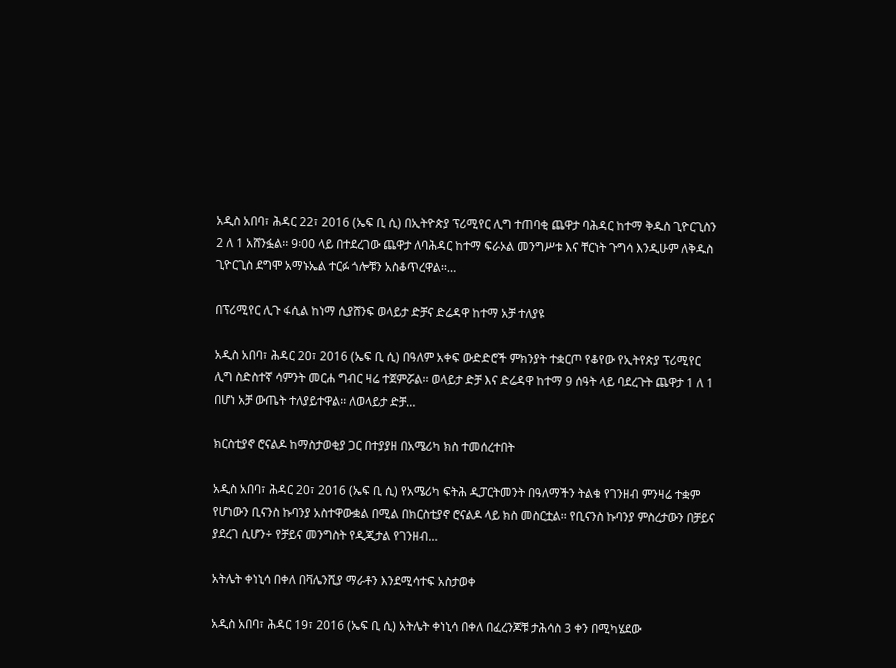አዲስ አበባ፣ ሕዳር 22፣ 2016 (ኤፍ ቢ ሲ) በኢትዮጵያ ፕሪሚየር ሊግ ተጠባቂ ጨዋታ ባሕዳር ከተማ ቅዱስ ጊዮርጊስን 2 ለ 1 አሸንፏል፡፡ 9፡00 ላይ በተደረገው ጨዋታ ለባሕዳር ከተማ ፍራኦል መንግሥቱ እና ቸርነት ጉግሳ እንዲሁም ለቅዱስ ጊዮርጊስ ደግሞ አማኑኤል ተርፉ ጎሎቹን አስቆጥረዋል፡፡…

በፕሪሚየር ሊጉ ፋሲል ከነማ ሲያሸንፍ ወላይታ ድቻና ድሬዳዋ ከተማ አቻ ተለያዩ

አዲስ አበባ፣ ሕዳር 20፣ 2016 (ኤፍ ቢ ሲ) በዓለም አቀፍ ውድድሮች ምክንያት ተቋርጦ የቆየው የኢትየጵያ ፕሪሚየር ሊግ ስድስተኛ ሳምንት መርሐ ግብር ዛሬ ተጀምሯል፡፡ ወላይታ ድቻ እና ድሬዳዋ ከተማ 9 ሰዓት ላይ ባደረጉት ጨዋታ 1 ለ 1 በሆነ አቻ ውጤት ተለያይተዋል፡፡ ለወላይታ ድቻ…

ክርስቲያኖ ሮናልዶ ከማስታወቂያ ጋር በተያያዘ በአሜሪካ ክስ ተመሰረተበት

አዲስ አበባ፣ ሕዳር 20፣ 2016 (ኤፍ ቢ ሲ) የአሜሪካ ፍትሕ ዲፓርትመንት በዓለማችን ትልቁ የገንዘብ ምንዛሬ ተቋም የሆነውን ቢናንስ ኩባንያ አስተዋውቋል በሚል በክርስቲያኖ ሮናልዶ ላይ ክስ መስርቷል፡፡ የቢናንስ ኩባንያ ምስረታውን በቻይና ያደረገ ሲሆን÷ የቻይና መንግስት የዲጂታል የገንዘብ…

አትሌት ቀነኒሳ በቀለ በቫሌንሺያ ማራቶን እንደሚሳተፍ አስታወቀ

አዲስ አበባ፣ ሕዳር 19፣ 2016 (ኤፍ ቢ ሲ) አትሌት ቀነኒሳ በቀለ በፈረንጆቹ ታሕሳስ 3 ቀን በሚካሄደው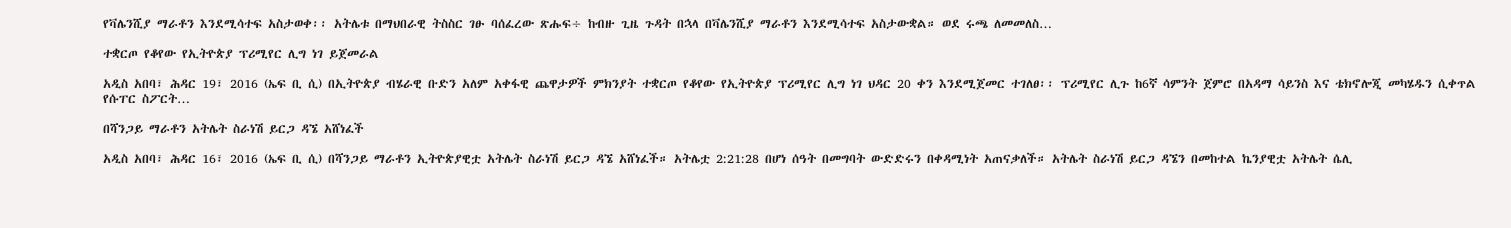የቫሌንሺያ ማራቶን እንደሚሳተፍ አስታወቀ፡፡ አትሌቱ በማህበራዊ ትስስር ገፁ ባሰፈረው ጽሑፍ÷ ከብዙ ጊዜ ጉዳት በኋላ በቫሌንሺያ ማራቶን እንደሚሳተፍ አስታውቋል። ወደ ሩጫ ለመመለስ…

ተቋርጦ የቆየው የኢትዮጵያ ፕሪሚየር ሊግ ነገ ይጀመራል

አዲስ አበባ፣ ሕዳር 19፣ 2016 (ኤፍ ቢ ሲ) በኢትዮጵያ ብሄራዊ ቡድን አለም አቀፋዊ ጨዋታዎች ምክንያት ተቋርጦ የቆየው የኢትዮጵያ ፕሪሚየር ሊግ ነገ ህዳር 20 ቀን እንደሚጀመር ተገለፀ፡፡ ፕሪሚየር ሊጉ ከ6ኛ ሳምንት ጀምሮ በአዳማ ሳይንስ እና ቴክኖሎጂ መካሄዱን ሲቀጥል የሱፐር ስፖርት…

በሻንጋይ ማራቶን አትሌት ስራነሽ ይርጋ ዳኜ አሸነፈች

አዲስ አበባ፣ ሕዳር 16፣ 2016 (ኤፍ ቢ ሲ) በሻንጋይ ማራቶን ኢትዮጵያዊቷ አትሌት ስራነሽ ይርጋ ዳኜ አሸነፈች። አትሌቷ 2:21:28 በሆነ ሰዓት በመግባት ውድድሩን በቀዳሚነት አጠናቃለች። አትሌት ስራነሽ ይርጋ ዳኜን በመከተል ኬንያዊቷ አትሌት ሴሊ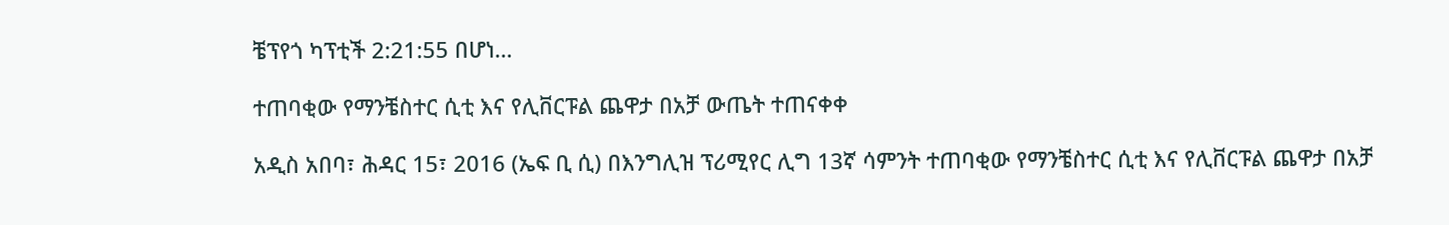ቼፕየጎ ካፕቲች 2:21:55 በሆነ…

ተጠባቂው የማንቼስተር ሲቲ እና የሊቨርፑል ጨዋታ በአቻ ውጤት ተጠናቀቀ

አዲስ አበባ፣ ሕዳር 15፣ 2016 (ኤፍ ቢ ሲ) በእንግሊዝ ፕሪሚየር ሊግ 13ኛ ሳምንት ተጠባቂው የማንቼስተር ሲቲ እና የሊቨርፑል ጨዋታ በአቻ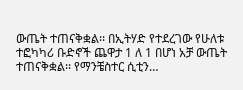ውጤት ተጠናቅቋል፡፡ በኢትሃድ የተደረገው የሁለቱ ተፎካካሪ ቡድኖች ጨዋታ 1 ለ 1 በሆነ አቻ ውጤት ተጠናቅቋል፡፡ የማንቼስተር ሲቲን…